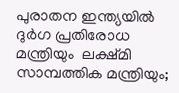പുരാതന ഇന്ത്യയില്‍ ദുര്‍ഗ പ്രതിരോധ മന്ത്രിയും  ലക്ഷ്മി സാമ്പത്തിക മന്ത്രിയും;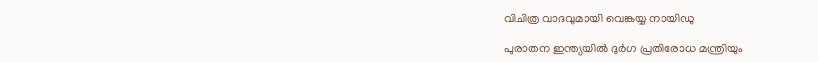വിചിത്ര വാദവുമായി വെങ്കയ്യ നായിഡു

പുരാതന ഇന്ത്യയില്‍ ദുര്‍ഗ പ്രതിരോധ മന്ത്രിയും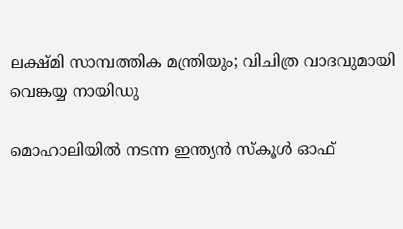ലക്ഷ്മി സാമ്പത്തിക മന്ത്രിയും; വിചിത്ര വാദവുമായി വെങ്കയ്യ നായിഡു

മൊഹാലിയില്‍ നടന്ന ഇന്ത്യന്‍ സ്‌കൂള്‍ ഓഫ്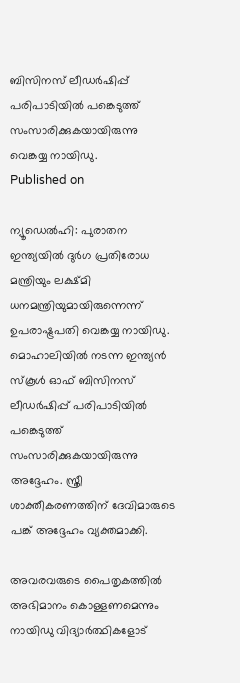ബിസിനസ് ലീഡര്‍ഷിപ്പ് പരിപാടിയില്‍ പങ്കെടുത്ത് സംസാരിക്കുകയായിരുന്നു വെങ്കയ്യ നായിഡു.
Published on

ന്യൂഡെല്‍ഹി: പുരാതന ഇന്ത്യയില്‍ ദുര്‍ഗ പ്രതിരോധ മന്ത്രിയും ലക്ഷ്മി ധനമന്ത്രിയുമായിരുന്നെന്ന് ഉപരാഷ്ട്രപതി വെങ്കയ്യ നായിഡു. മൊഹാലിയില്‍ നടന്ന ഇന്ത്യന്‍ സ്‌കൂള്‍ ഓഫ് ബിസിനസ് ലീഡര്‍ഷിപ്പ് പരിപാടിയില്‍ പങ്കെടുത്ത് സംസാരിക്കുകയായിരുന്നു അദ്ദേഹം. സ്ത്രീ ശാക്തീകരണത്തിന് ദേവിമാരുടെ പങ്ക് അദ്ദേഹം വ്യക്തമാക്കി.

അവരവരുടെ പൈതൃകത്തില്‍ അഭിമാനം കൊള്ളണമെന്നും നായിഡു വിദ്യാര്‍ത്ഥികളോട്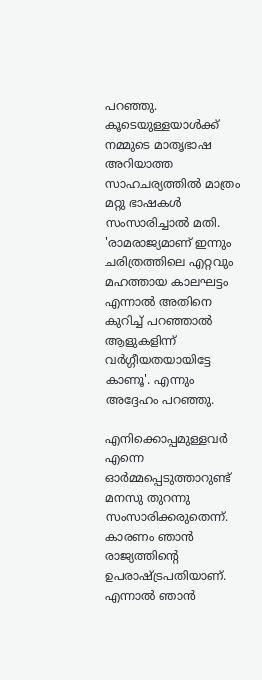പറഞ്ഞു. കൂടെയുള്ളയാള്‍ക്ക് നമ്മുടെ മാതൃഭാഷ അറിയാത്ത സാഹചര്യത്തില്‍ മാത്രം മറ്റു ഭാഷകള്‍ സംസാരിച്ചാല്‍ മതി. 'രാമരാജ്യമാണ് ഇന്നും ചരിത്രത്തിലെ എറ്റവും മഹത്തായ കാലഘട്ടം എന്നാല്‍ അതിനെ കുറിച്ച് പറഞ്ഞാല്‍ ആളുകളിന്ന് വര്‍ഗ്ഗീയതയായിട്ടേ കാണൂ'. എന്നും അദ്ദേഹം പറഞ്ഞു.

എനിക്കൊപ്പമുള്ളവര്‍ എന്നെ ഓര്‍മ്മപ്പെടുത്താറുണ്ട് മനസു തുറന്നു സംസാരിക്കരുതെന്ന്. കാരണം ഞാന്‍ രാജ്യത്തിന്റെ ഉപരാഷ്ട്രപതിയാണ്. എന്നാല്‍ ഞാന്‍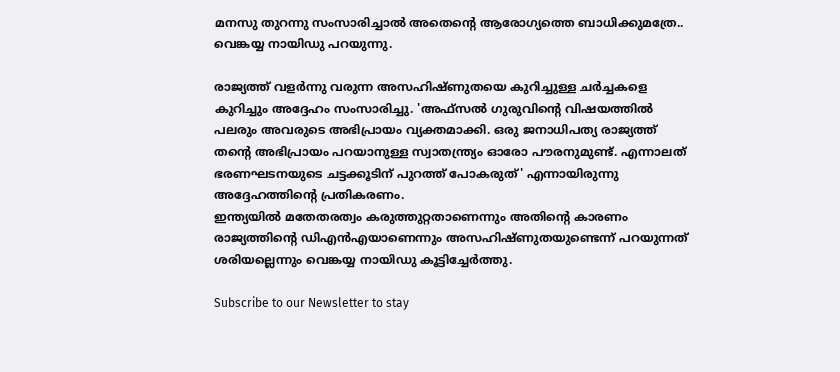മനസു തുറന്നു സംസാരിച്ചാല്‍ അതെന്റെ ആരോഗ്യത്തെ ബാധിക്കുമത്രേ.. വെങ്കയ്യ നായിഡു പറയുന്നു.

രാജ്യത്ത് വളര്‍ന്നു വരുന്ന അസഹിഷ്ണുതയെ കുറിച്ചുള്ള ചര്‍ച്ചകളെ കുറിച്ചും അദ്ദേഹം സംസാരിച്ചു. 'അഫ്‌സല്‍ ഗുരുവിന്റെ വിഷയത്തില്‍ പലരും അവരുടെ അഭിപ്രായം വ്യക്തമാക്കി. ഒരു ജനാധിപത്യ രാജ്യത്ത് തന്റെ അഭിപ്രായം പറയാനുള്ള സ്വാതന്ത്ര്യം ഓരോ പൗരനുമുണ്ട്. എന്നാലത് ഭരണഘടനയുടെ ചട്ടക്കൂടിന് പുറത്ത് പോകരുത്' എന്നായിരുന്നു അദ്ദേഹത്തിന്റെ പ്രതികരണം.
ഇന്ത്യയില്‍ മതേതരത്വം കരുത്തുറ്റതാണെന്നും അതിന്റെ കാരണം രാജ്യത്തിന്റെ ഡിഎന്‍എയാണെന്നും അസഹിഷ്ണുതയുണ്ടെന്ന് പറയുന്നത് ശരിയല്ലെന്നും വെങ്കയ്യ നായിഡു കൂട്ടിച്ചേര്‍ത്തു.

Subscribe to our Newsletter to stay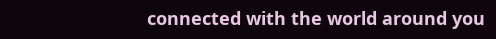connected with the world around you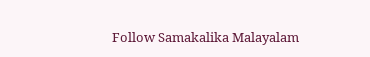Follow Samakalika Malayalam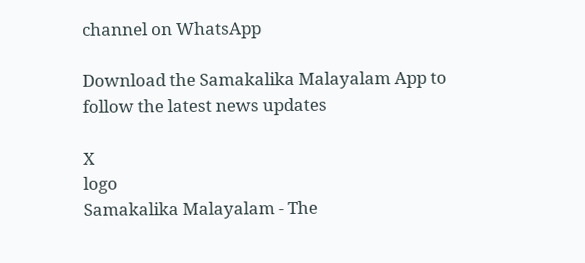channel on WhatsApp

Download the Samakalika Malayalam App to follow the latest news updates

X
logo
Samakalika Malayalam - The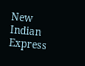New Indian Express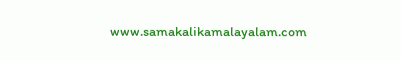www.samakalikamalayalam.com